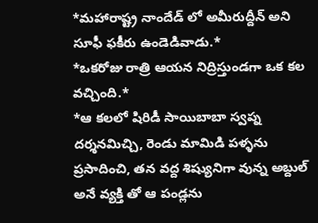*మహారాష్ట్ర నాందేడ్ లో అమీరుద్దీన్ అని సూఫీ ఫకీరు ఉండెడివాడు.*
*ఒకరోజు రాత్రి ఆయన నిద్రిస్తుండగా ఒక కల వచ్చింది.*
*ఆ కలలో షిరిడీ సాయిబాబా స్వప్న దర్శనమిచ్చి, రెండు మామిడి పళ్ళను ప్రసాదించి, తన వద్ద శిష్యునిగా వున్న అబ్దుల్ అనే వ్యక్తి తో ఆ పండ్లను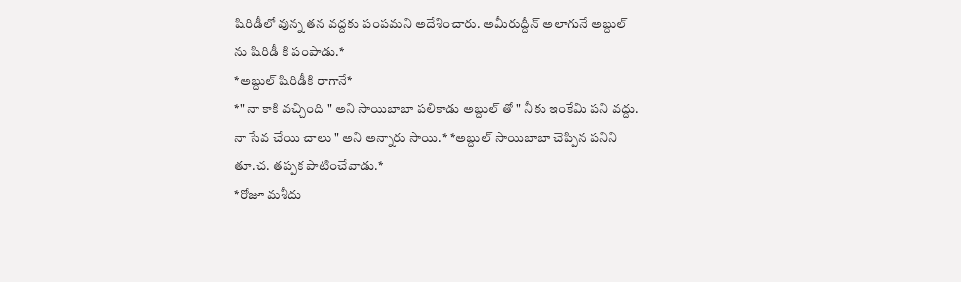షిరిడీలో వున్న తన వద్దకు పంపమని అదేశించారు. అమీరుద్దీన్ అలాగునే అబ్దుల్ ను షిరిడీ కి పంపాడు.*
*అబ్దుల్ షిరిడీకి రాగానే*
*" నా కాకి వచ్చింది " అని సాయిబాబా పలికాడు అబ్దుల్ తో " నీకు ఇంకేమి పని వద్దు. నా సేవ చేయి చాలు " అని అన్నారు సాయి.* *అబ్దుల్ సాయిబాబా చెప్పిన పనిని తూ.చ. తప్పక పాటించేవాడు.*
*రోజూ మశీదు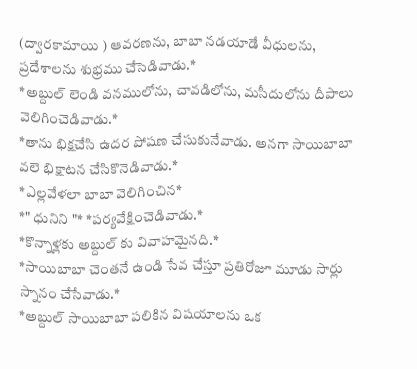(ద్వారకామాయి ) ఆవరణను, బాబా నడయాడే వీధులను, ప్రదేశాలను శుభ్రము చేసెడివాడు.*
*అబ్దుల్ లెండి వనములోను, చావడిలోను, మసీదులోను దీపాలు వెలిగించెడివాడు.*
*తాను భిక్షచేసి ఉదర పోషణ చేసుకునేవాడు. అనగా సాయిబాబా వలె భిక్షాటన చేసికొనెడివాడు.*
*ఎల్లవేళలా బాబా వెలిగించిన*
*" ధునిని "* *పర్యవేక్షించెడివాడు.*
*కొన్నాళ్లకు అబ్దుల్ కు వివాహమైనది.*
*సాయిబాబా చెంతనే ఉండి సేవ చేస్తూ ప్రతిరోజూ మూడు సార్లు స్నానం చేసేవాడు.*
*అబ్దుల్ సాయిబాబా పలికిన విషయాలను ఒక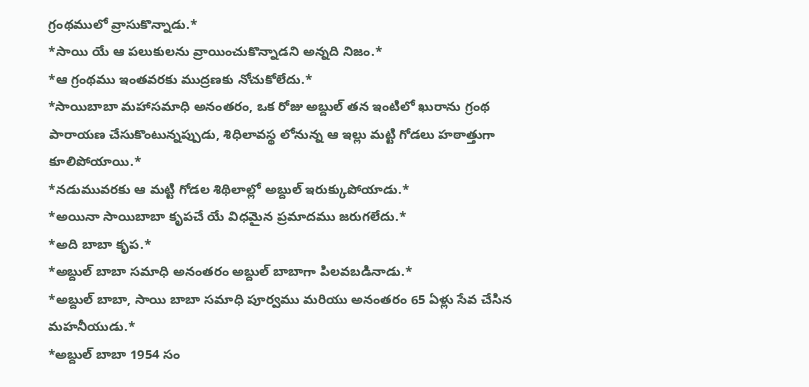గ్రంథములో వ్రాసుకొన్నాడు.*
*సాయి యే ఆ పలుకులను వ్రాయించుకొన్నాడని అన్నది నిజం.*
*ఆ గ్రంథము ఇంతవరకు ముద్రణకు నోచుకోలేదు.*
*సాయిబాబా మహాసమాధి అనంతరం, ఒక రోజు అబ్దుల్ తన ఇంటిలో ఖురాను గ్రంథ పారాయణ చేసుకొంటున్నప్పుడు, శిధిలావస్థ లోనున్న ఆ ఇల్లు మట్టి గోడలు హఠాత్తుగా కూలిపోయాయి.*
*నడుమువరకు ఆ మట్టి గోడల శిథిలాల్లో అబ్దుల్ ఇరుక్కుపోయాడు.*
*అయినా సాయిబాబా కృపచే యే విధమైన ప్రమాదము జరుగలేదు.*
*అది బాబా కృప.*
*అబ్దుల్ బాబా సమాధి అనంతరం అబ్దుల్ బాబాగా పిలవబడినాడు.*
*అబ్దుల్ బాబా, సాయి బాబా సమాధి పూర్వము మరియు అనంతరం 65 ఏళ్లు సేవ చేసిన మహనీయుడు.*
*అబ్దుల్ బాబా 1954 సం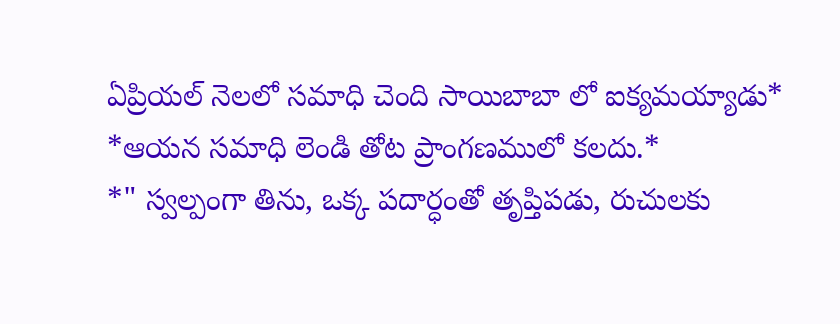ఏప్రియల్ నెలలో సమాధి చెంది సాయిబాబా లో ఐక్యమయ్యాడు*
*ఆయన సమాధి లెండి తోట ప్రాంగణములో కలదు.*
*" స్వల్పంగా తిను, ఒక్క పదార్ధంతో తృప్తిపడు, రుచులకు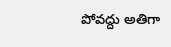పోవద్దు అతిగా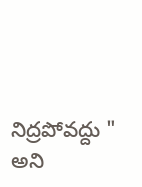నిద్రపోవద్దు " అని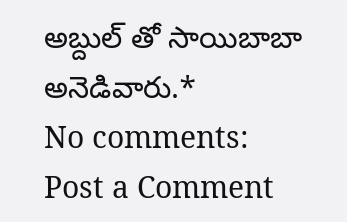అబ్దుల్ తో సాయిబాబా అనెడివారు.*
No comments:
Post a Comment